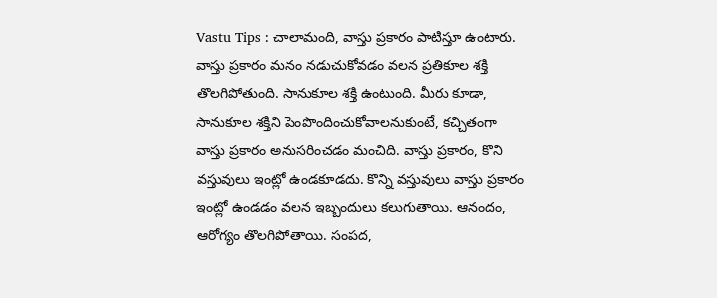Vastu Tips : చాలామంది, వాస్తు ప్రకారం పాటిస్తూ ఉంటారు. వాస్తు ప్రకారం మనం నడుచుకోవడం వలన ప్రతికూల శక్తి తొలగిపోతుంది. సానుకూల శక్తి ఉంటుంది. మీరు కూడా, సానుకూల శక్తిని పెంపొందించుకోవాలనుకుంటే, కచ్చితంగా వాస్తు ప్రకారం అనుసరించడం మంచిది. వాస్తు ప్రకారం, కొని వస్తువులు ఇంట్లో ఉండకూడదు. కొన్ని వస్తువులు వాస్తు ప్రకారం ఇంట్లో ఉండడం వలన ఇబ్బందులు కలుగుతాయి. ఆనందం, ఆరోగ్యం తొలగిపోతాయి. సంపద,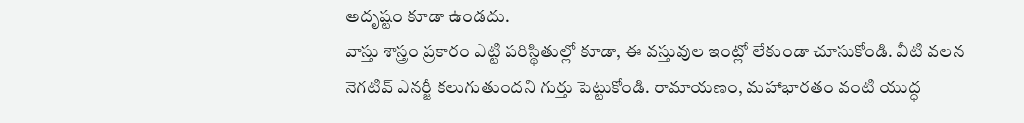అదృష్టం కూడా ఉండదు.
వాస్తు శాస్త్రం ప్రకారం ఎట్టి పరిస్థితుల్లో కూడా, ఈ వస్తువుల ఇంట్లో లేకుండా చూసుకోండి. వీటి వలన నెగటివ్ ఎనర్జీ కలుగుతుందని గుర్తు పెట్టుకోండి. రామాయణం, మహాభారతం వంటి యుద్ధ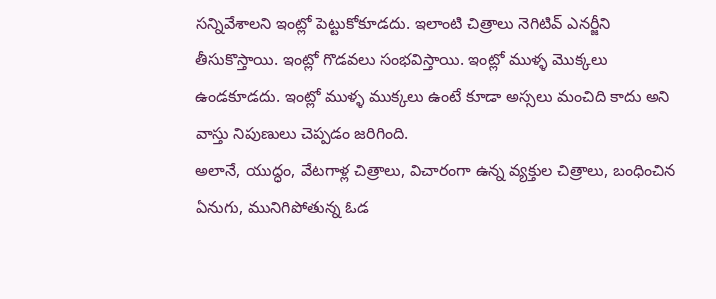సన్నివేశాలని ఇంట్లో పెట్టుకోకూడదు. ఇలాంటి చిత్రాలు నెగిటివ్ ఎనర్జీని తీసుకొస్తాయి. ఇంట్లో గొడవలు సంభవిస్తాయి. ఇంట్లో ముళ్ళ మొక్కలు ఉండకూడదు. ఇంట్లో ముళ్ళ ముక్కలు ఉంటే కూడా అస్సలు మంచిది కాదు అని వాస్తు నిపుణులు చెప్పడం జరిగింది.
అలానే, యుద్ధం, వేటగాళ్ల చిత్రాలు, విచారంగా ఉన్న వ్యక్తుల చిత్రాలు, బంధించిన ఏనుగు, మునిగిపోతున్న ఓడ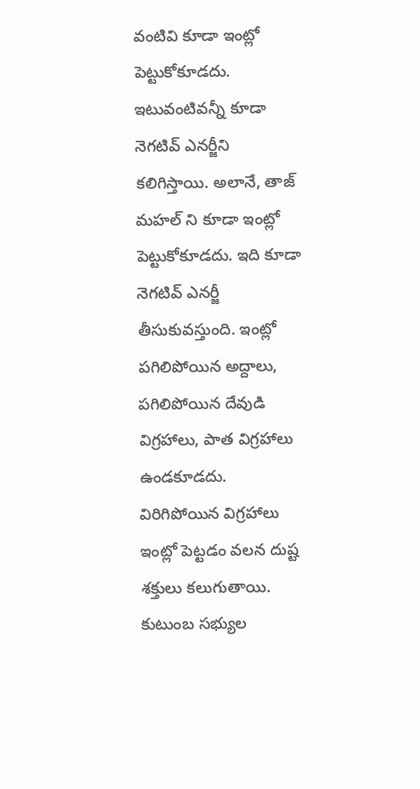వంటివి కూడా ఇంట్లో పెట్టుకోకూడదు. ఇటువంటివన్నీ కూడా నెగటివ్ ఎనర్జీని కలిగిస్తాయి. అలానే, తాజ్ మహల్ ని కూడా ఇంట్లో పెట్టుకోకూడదు. ఇది కూడా నెగటివ్ ఎనర్జీ తీసుకువస్తుంది. ఇంట్లో పగిలిపోయిన అద్దాలు, పగిలిపోయిన దేవుడి విగ్రహాలు, పాత విగ్రహాలు ఉండకూడదు. విరిగిపోయిన విగ్రహాలు ఇంట్లో పెట్టడం వలన దుష్ట శక్తులు కలుగుతాయి.
కుటుంబ సభ్యుల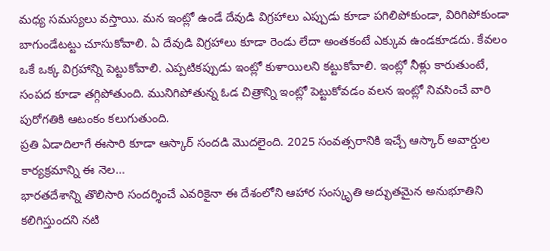మధ్య సమస్యలు వస్తాయి. మన ఇంట్లో ఉండే దేవుడి విగ్రహాలు ఎప్పుడు కూడా పగిలిపోకుండా, విరిగిపోకుండా బాగుండేటట్టు చూసుకోవాలి. ఏ దేవుడి విగ్రహాలు కూడా రెండు లేదా అంతకంటే ఎక్కువ ఉండకూడదు. కేవలం ఒకే ఒక్క విగ్రహాన్ని పెట్టుకోవాలి. ఎప్పటికప్పుడు ఇంట్లో కుళాయిలని కట్టుకోవాలి. ఇంట్లో నీళ్లు కారుతుంటే, సంపద కూడా తగ్గిపోతుంది. మునిగిపోతున్న ఓడ చిత్రాన్ని ఇంట్లో పెట్టుకోవడం వలన ఇంట్లో నివసించే వారి పురోగతికి ఆటంకం కలుగుతుంది.
ప్రతి ఏడాదిలాగే ఈసారి కూడా ఆస్కార్ సందడి మొదలైంది. 2025 సంవత్సరానికి ఇచ్చే ఆస్కార్ అవార్డుల కార్యక్రమాన్ని ఈ నెల…
భారతదేశాన్ని తొలిసారి సందర్శించే ఎవరికైనా ఈ దేశంలోని ఆహార సంస్కృతి అద్భుతమైన అనుభూతిని కలిగిస్తుందని నటి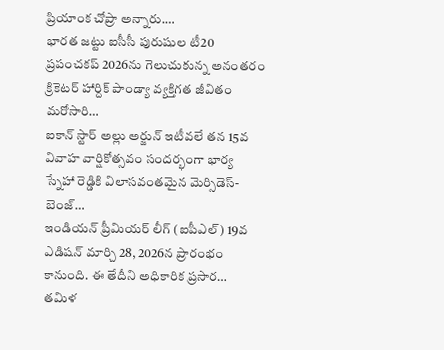ప్రియాంక చోప్రా అన్నారు.…
భారత జట్టు ఐసీసీ పురుషుల టీ20 ప్రపంచకప్ 2026ను గెలుచుకున్న అనంతరం క్రికెటర్ హార్దిక్ పాండ్యా వ్యక్తిగత జీవితం మరోసారి…
ఐకాన్ స్టార్ అల్లు అర్జున్ ఇటీవలే తన 15వ వివాహ వార్షికోత్సవం సందర్భంగా భార్య స్నేహా రెడ్డికి విలాసవంతమైన మెర్సిడెస్-బెంజ్…
ఇండియన్ ప్రీమియర్ లీగ్ (ఐపీఎల్) 19వ ఎడిషన్ మార్చి 28, 2026న ప్రారంభం కానుంది. ఈ తేదీని అధికారిక ప్రసార…
తమిళ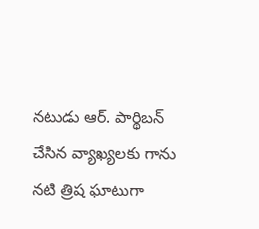నటుడు ఆర్. పార్థిబన్ చేసిన వ్యాఖ్యలకు గాను నటి త్రిష ఘాటుగా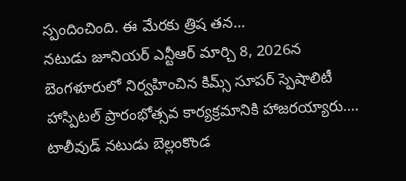స్పందించింది. ఈ మేరకు త్రిష తన…
నటుడు జూనియర్ ఎన్టీఆర్ మార్చి 8, 2026న బెంగళూరులో నిర్వహించిన కిమ్స్ సూపర్ స్పెషాలిటీ హాస్పిటల్ ప్రారంభోత్సవ కార్యక్రమానికి హాజరయ్యారు.…
టాలీవుడ్ నటుడు బెల్లంకొండ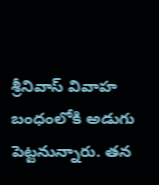శ్రీనివాస్ వివాహ బంధంలోకి అడుగు పెట్టనున్నారు. తన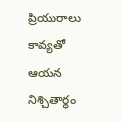ప్రియురాలు కావ్యతో ఆయన నిశ్చితార్థం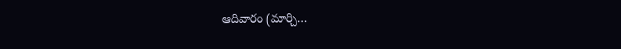ఆదివారం (మార్చి…